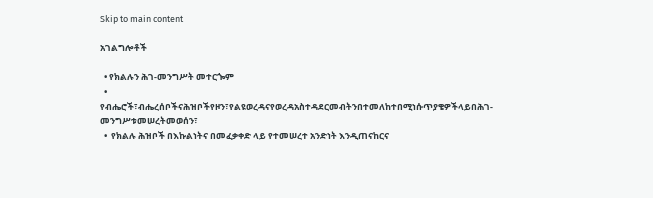Skip to main content

አገልግሎቶች

  • የክልሉን ሕገ-መንግሥት መተርጐም
  •  የብሔሮች፣ብሔረሰቦችናሕዝቦችየዞን፣የልዩወረዳናየወረዳአስተዳደርመብትንበተመለከተበሚነሱጥያቄዎችላይበሕገ-መንግሥቱመሠረትመወሰን፣
  •  የክልሉ ሕዝቦች በእኩልነትና በመፈቃቀድ ላይ የተመሠረተ አንድነት እንዲጠናከርና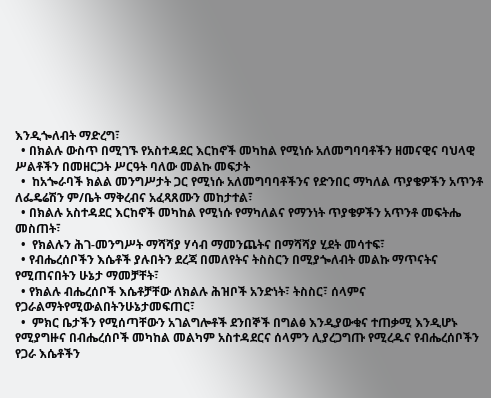እንዲጐለብት ማድረግ፣
  • በክልሉ ውስጥ በሚገኙ የአስተዳደር እርከኖች መካከል የሚነሱ አለመግባባቶችን ዘመናዊና ባህላዊ ሥልቶችን በመዘርጋት ሥርዓት ባለው መልኩ መፍታት
  •  ከአጐራባች ክልል መንግሥታት ጋር የሚነሱ አለመግባባቶችንና የድንበር ማካለል ጥያቄዎችን አጥንቶ ለፌዴሬሽን ም/ቤት ማቅረብና አፈጻጸሙን መከታተል፣
  • በክልሉ አስተዳደር እርከኖች መካከል የሚነሱ የማካለልና የማንነት ጥያቄዎችን አጥንቶ መፍትሔ መስጠት፣
  •  የክልሉን ሕገ-መንግሥት ማሻሻያ ሃሳብ ማመንጨትና በማሻሻያ ሂደት መሳተፍ፣
  • የብሔረሰቦችን እሴቶች ያሉበትን ደረጃ በመለየትና ትስስርን በሚያጐለብት መልኩ ማጥናትና የሚጠናበትን ሁኔታ ማመቻቸት፣
  • የክልሉ ብሔረሰቦች እሴቶቻቸው ለክልሉ ሕዝቦች አንድነት፣ ትስስር፣ ሰላምና የጋራልማትየሚውልበትንሁኔታመፍጠር፣
  •  ምክር ቤታችን የሚሰጣቸውን አገልግሎቶች ደንበኞች በግልፅ እንዲያውቁና ተጠቃሚ እንዲሆኑ የሚያግዙና በብሔረሰቦች መካከል መልካም አስተዳደርና ሰላምን ሊያረጋግጡ የሚረዱና የብሔረሰቦችን የጋራ እሴቶችን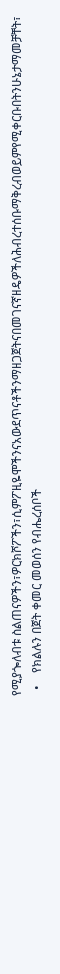የሚያጐለብቱ ስልጠናዎችን፣ዎርክሾፖችን፣ሲምፖዚዬሞችንናአውደጥናቶችንማዘጋጀትናበመገናኛዘዴዎችለሕብረተሰቡማቅረብወይምየሚቀርቡበትንሁኔታማመቻቸት፣
  •    የክልሉን በጀት ቀመር መወሰን የብሔረሰቦች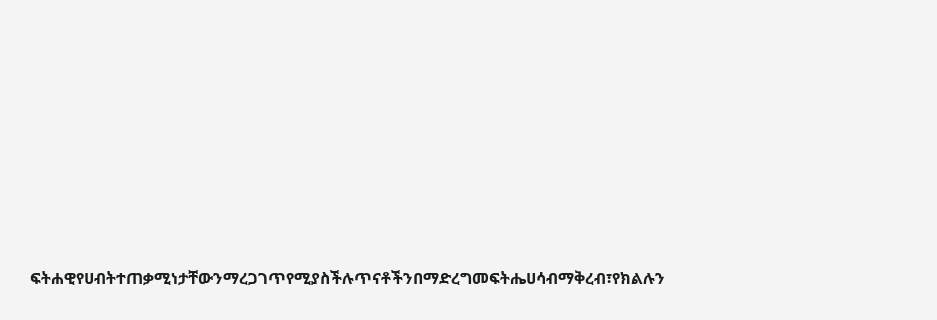ፍትሐዊየሀብትተጠቃሚነታቸውንማረጋገጥየሚያስችሉጥናቶችንበማድረግመፍትሔሀሳብማቅረብ፣የክልሉን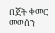በጀት ቀመር መወሰን